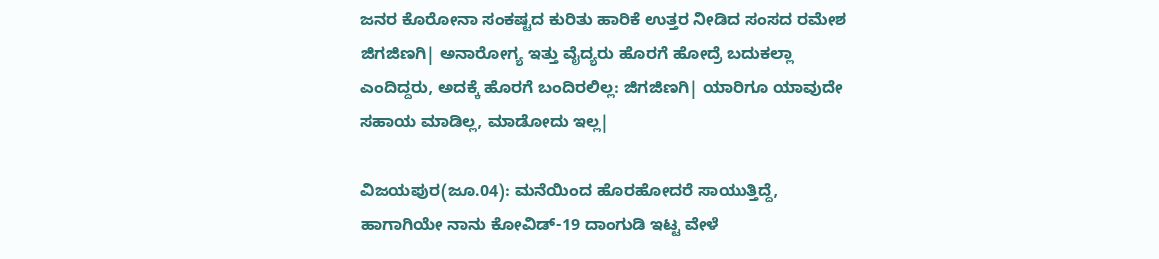ಜನರ ಕೊರೋನಾ ಸಂಕಷ್ಟದ ಕುರಿತು ಹಾರಿಕೆ ಉತ್ತರ ನೀಡಿದ ಸಂಸದ ರಮೇಶ ಜಿಗಜಿಣಗಿ| ಅನಾರೋಗ್ಯ ಇತ್ತು ವೈದ್ಯರು ಹೊರಗೆ ಹೋದ್ರೆ ಬದುಕಲ್ಲಾ ಎಂದಿದ್ದರು, ಅದಕ್ಕೆ ಹೊರಗೆ ಬಂದಿರಲಿಲ್ಲ: ಜಿಗಜಿಣಗಿ| ಯಾರಿಗೂ ಯಾವುದೇ ಸಹಾಯ ಮಾಡಿಲ್ಲ, ಮಾಡೋದು ಇಲ್ಲ|

ವಿಜಯಪುರ(ಜೂ.04): ಮನೆಯಿಂದ ಹೊರಹೋದರೆ ಸಾಯುತ್ತಿದ್ದೆ, ಹಾಗಾಗಿಯೇ ನಾನು ಕೋವಿಡ್‌-19 ದಾಂಗುಡಿ ಇಟ್ಟ ವೇಳೆ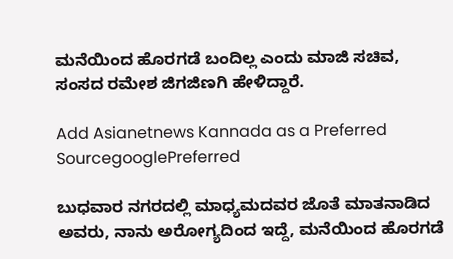ಮನೆಯಿಂದ ಹೊರಗಡೆ ಬಂದಿಲ್ಲ ಎಂದು ಮಾಜಿ ಸಚಿವ, ಸಂಸದ ರಮೇಶ ಜಿಗಜಿಣಗಿ ಹೇಳಿದ್ದಾರೆ.

Add Asianetnews Kannada as a Preferred SourcegooglePreferred

ಬುಧವಾರ ನಗರದಲ್ಲಿ ಮಾಧ್ಯಮದವರ ಜೊತೆ ಮಾತನಾಡಿದ ಅವರು, ನಾನು ಅರೋಗ್ಯದಿಂದ ಇದ್ದೆ, ಮನೆಯಿಂದ ಹೊರಗಡೆ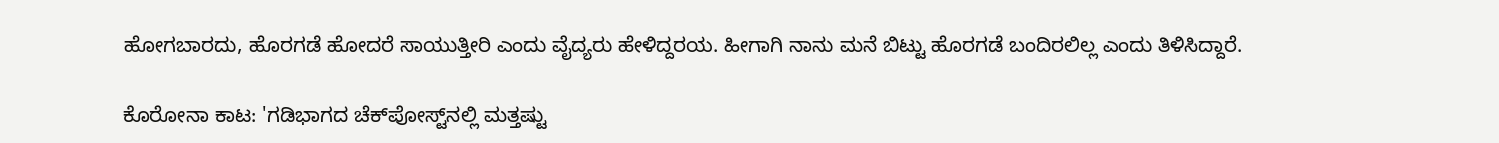ಹೋಗಬಾರದು, ಹೊರಗಡೆ ಹೋದರೆ ಸಾಯುತ್ತೀರಿ ಎಂದು ವೈದ್ಯರು ಹೇಳಿದ್ದರಯ. ಹೀಗಾಗಿ ನಾನು ಮನೆ ಬಿಟ್ಟು ಹೊರಗಡೆ ಬಂದಿರಲಿಲ್ಲ ಎಂದು ತಿಳಿಸಿದ್ದಾರೆ.

ಕೊರೋನಾ ಕಾಟ: 'ಗಡಿಭಾಗದ ಚೆಕ್‌ಪೋಸ್ಟ್‌ನಲ್ಲಿ ಮತ್ತಷ್ಟು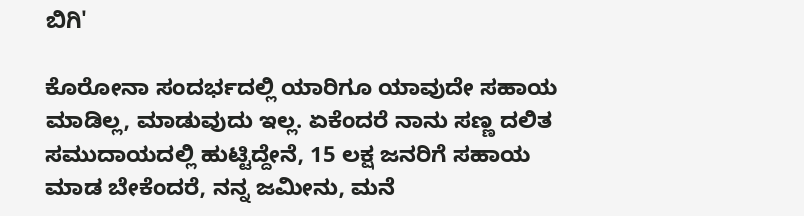ಬಿಗಿ'

ಕೊರೋನಾ ಸಂದರ್ಭದಲ್ಲಿ ಯಾರಿಗೂ ಯಾವುದೇ ಸಹಾಯ ಮಾಡಿಲ್ಲ, ಮಾಡುವುದು ಇಲ್ಲ. ಏಕೆಂದರೆ ನಾನು ಸಣ್ಣ ದಲಿತ ಸಮುದಾಯದಲ್ಲಿ ಹುಟ್ಟಿದ್ದೇನೆ, 15 ಲಕ್ಷ ಜನರಿಗೆ ಸಹಾಯ ಮಾಡ ಬೇಕೆಂದರೆ, ನನ್ನ ಜಮೀನು, ಮನೆ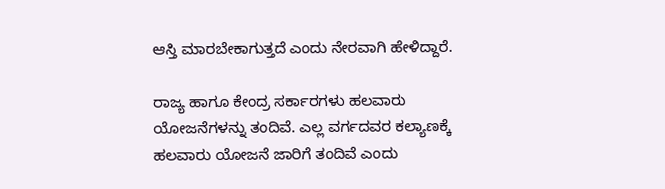ಆಸ್ತಿ ಮಾರಬೇಕಾಗುತ್ತದೆ ಎಂದು ನೇರವಾಗಿ ಹೇಳಿದ್ದಾರೆ.

ರಾಜ್ಯ ಹಾಗೂ ಕೇಂದ್ರ ಸರ್ಕಾರಗಳು ಹಲವಾರು ಯೋಜನೆಗಳನ್ನು ತಂದಿವೆ. ಎಲ್ಲ ವರ್ಗದವರ ಕಲ್ಯಾಣಕ್ಕೆ ಹಲವಾರು ಯೋಜನೆ ಜಾರಿಗೆ ತಂದಿವೆ ಎಂದು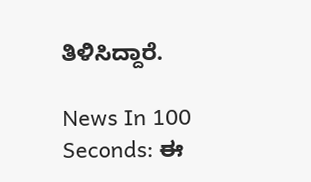ತಿಳಿಸಿದ್ದಾರೆ.

News In 100 Seconds: ಈ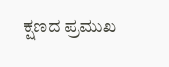ಕ್ಷಣದ ಪ್ರಮುಖ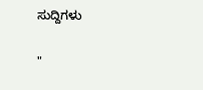ಸುದ್ದಿಗಳು

"